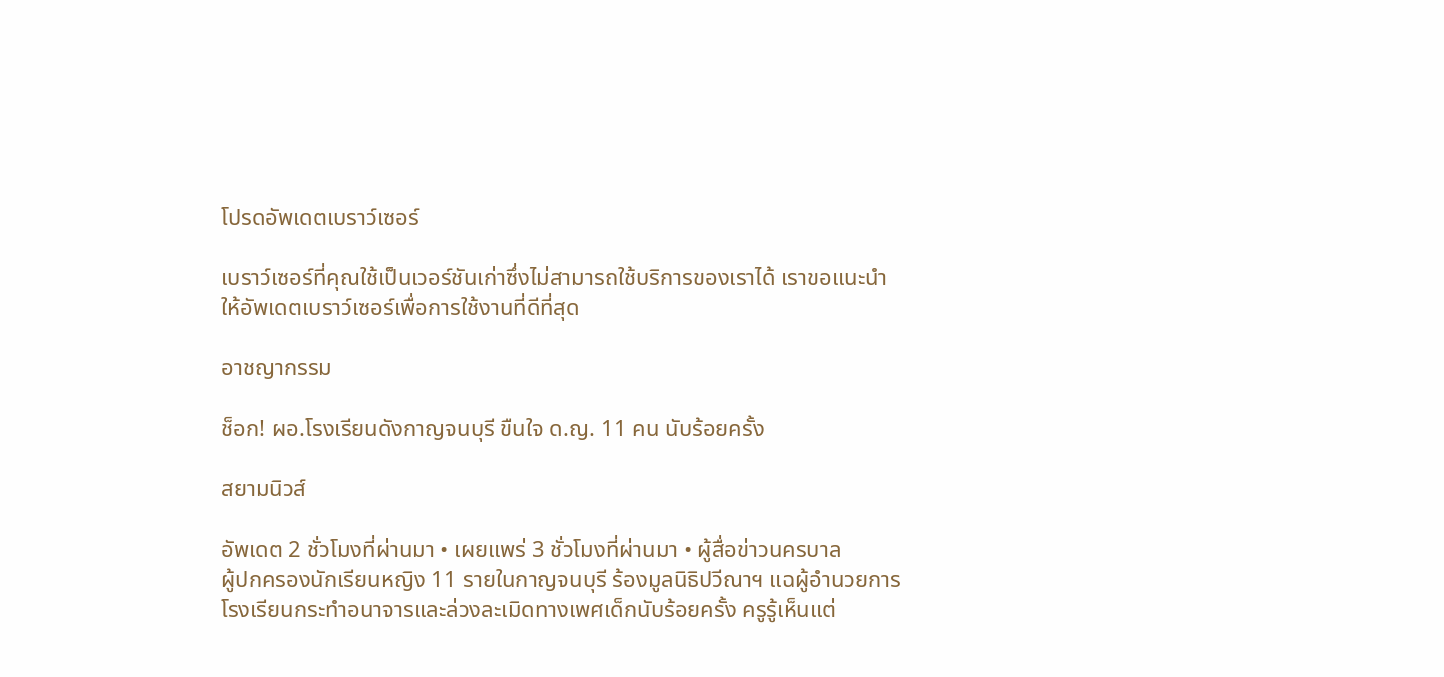โปรดอัพเดตเบราว์เซอร์

เบราว์เซอร์ที่คุณใช้เป็นเวอร์ชันเก่าซึ่งไม่สามารถใช้บริการของเราได้ เราขอแนะนำให้อัพเดตเบราว์เซอร์เพื่อการใช้งานที่ดีที่สุด

อาชญากรรม

ช็อก! ผอ.โรงเรียนดังกาญจนบุรี ขืนใจ ด.ญ. 11 คน นับร้อยครั้ง

สยามนิวส์

อัพเดต 2 ชั่วโมงที่ผ่านมา • เผยแพร่ 3 ชั่วโมงที่ผ่านมา • ผู้สื่อข่าวนครบาล
ผู้ปกครองนักเรียนหญิง 11 รายในกาญจนบุรี ร้องมูลนิธิปวีณาฯ แฉผู้อำนวยการโรงเรียนกระทำอนาจารและล่วงละเมิดทางเพศเด็กนับร้อยครั้ง ครูรู้เห็นแต่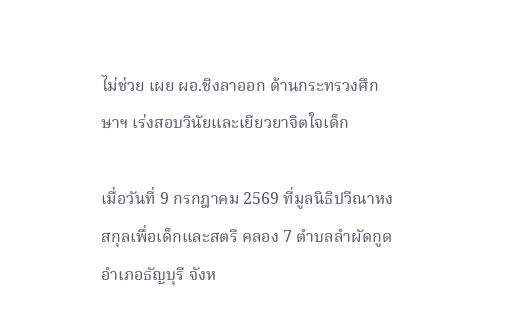ไม่ช่วย เผย ผอ.ชิงลาออก ด้านกระทรวงศึกษาฯ เร่งสอบวินัยและเยียวยาจิตใจเด็ก

เมื่อวันที่ 9 กรกฎาคม 2569 ที่มูลนิธิปวีณาหงสกุลเพื่อเด็กและสตรี คลอง 7 ตำบลลำผัดกูด อำเภอธัญบุรี จังห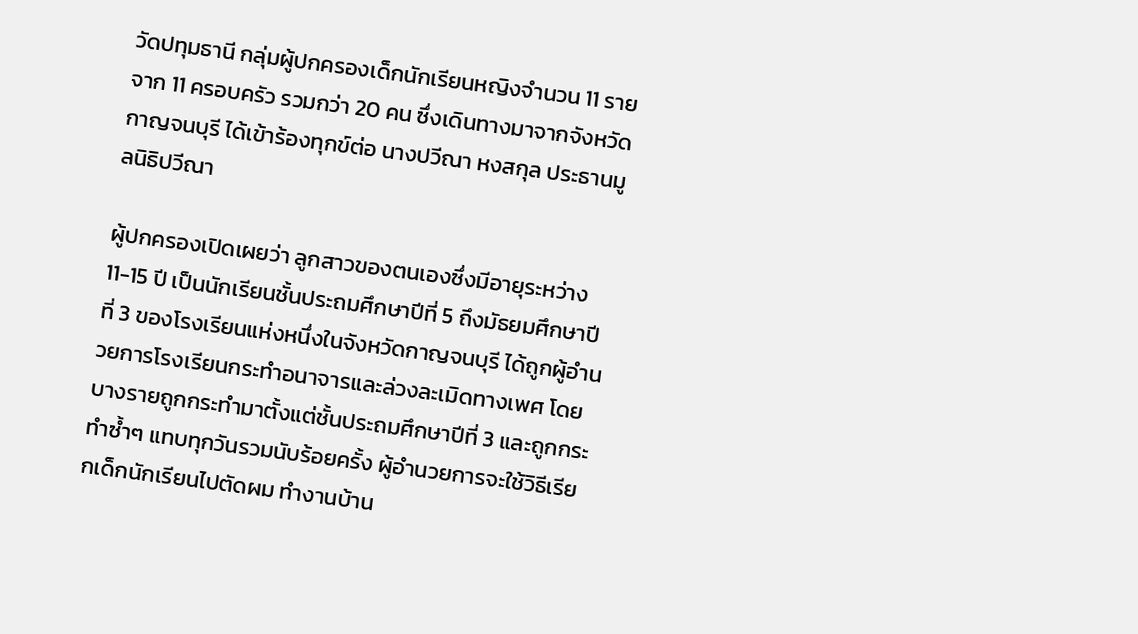วัดปทุมธานี กลุ่มผู้ปกครองเด็กนักเรียนหญิงจำนวน 11 ราย จาก 11 ครอบครัว รวมกว่า 20 คน ซึ่งเดินทางมาจากจังหวัดกาญจนบุรี ได้เข้าร้องทุกข์ต่อ นางปวีณา หงสกุล ประธานมูลนิธิปวีณา

ผู้ปกครองเปิดเผยว่า ลูกสาวของตนเองซึ่งมีอายุระหว่าง 11-15 ปี เป็นนักเรียนชั้นประถมศึกษาปีที่ 5 ถึงมัธยมศึกษาปีที่ 3 ของโรงเรียนแห่งหนึ่งในจังหวัดกาญจนบุรี ได้ถูกผู้อำนวยการโรงเรียนกระทำอนาจารและล่วงละเมิดทางเพศ โดยบางรายถูกกระทำมาตั้งแต่ชั้นประถมศึกษาปีที่ 3 และถูกกระทำซ้ำๆ แทบทุกวันรวมนับร้อยครั้ง ผู้อำนวยการจะใช้วิธีเรียกเด็กนักเรียนไปตัดผม ทำงานบ้าน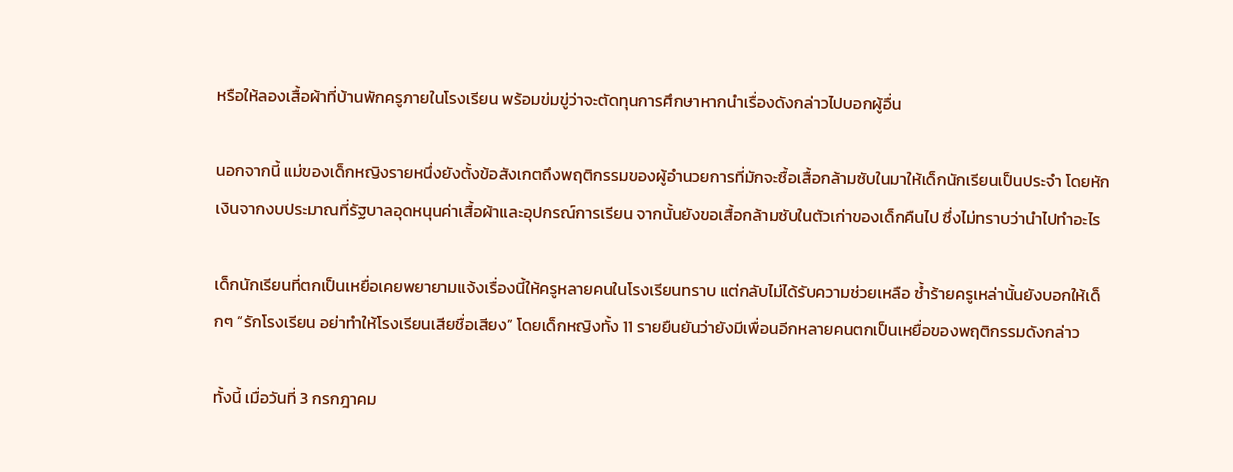หรือให้ลองเสื้อผ้าที่บ้านพักครูภายในโรงเรียน พร้อมข่มขู่ว่าจะตัดทุนการศึกษาหากนำเรื่องดังกล่าวไปบอกผู้อื่น

นอกจากนี้ แม่ของเด็กหญิงรายหนึ่งยังตั้งข้อสังเกตถึงพฤติกรรมของผู้อำนวยการที่มักจะซื้อเสื้อกล้ามซับในมาให้เด็กนักเรียนเป็นประจำ โดยหักเงินจากงบประมาณที่รัฐบาลอุดหนุนค่าเสื้อผ้าและอุปกรณ์การเรียน จากนั้นยังขอเสื้อกล้ามซับในตัวเก่าของเด็กคืนไป ซึ่งไม่ทราบว่านำไปทำอะไร

เด็กนักเรียนที่ตกเป็นเหยื่อเคยพยายามแจ้งเรื่องนี้ให้ครูหลายคนในโรงเรียนทราบ แต่กลับไม่ได้รับความช่วยเหลือ ซ้ำร้ายครูเหล่านั้นยังบอกให้เด็กๆ “รักโรงเรียน อย่าทำให้โรงเรียนเสียชื่อเสียง” โดยเด็กหญิงทั้ง 11 รายยืนยันว่ายังมีเพื่อนอีกหลายคนตกเป็นเหยื่อของพฤติกรรมดังกล่าว

ทั้งนี้ เมื่อวันที่ 3 กรกฎาคม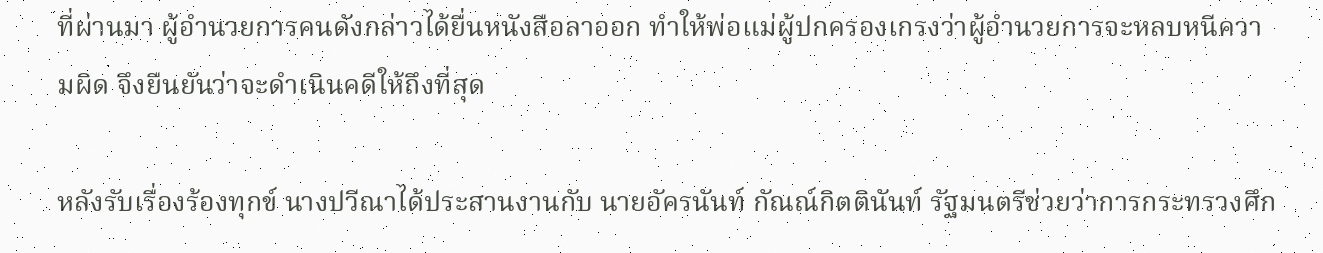ที่ผ่านมา ผู้อำนวยการคนดังกล่าวได้ยื่นหนังสือลาออก ทำให้พ่อแม่ผู้ปกครองเกรงว่าผู้อำนวยการจะหลบหนีความผิด จึงยืนยันว่าจะดำเนินคดีให้ถึงที่สุด

หลังรับเรื่องร้องทุกข์ นางปวีณาได้ประสานงานกับ นายอัครนันท์ กัณณ์กิตตินันท์ รัฐมนตรีช่วยว่าการกระทรวงศึก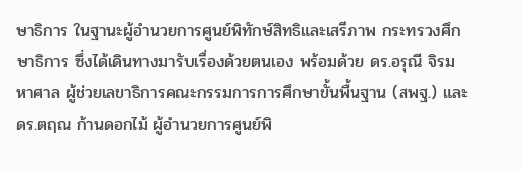ษาธิการ ในฐานะผู้อำนวยการศูนย์พิทักษ์สิทธิและเสรีภาพ กระทรวงศึกษาธิการ ซึ่งได้เดินทางมารับเรื่องด้วยตนเอง พร้อมด้วย ดร.อรุณี จิรมหาศาล ผู้ช่วยเลขาธิการคณะกรรมการการศึกษาขั้นพื้นฐาน (สพฐ.) และ ดร.ตฤณ ก้านดอกไม้ ผู้อำนวยการศูนย์พิ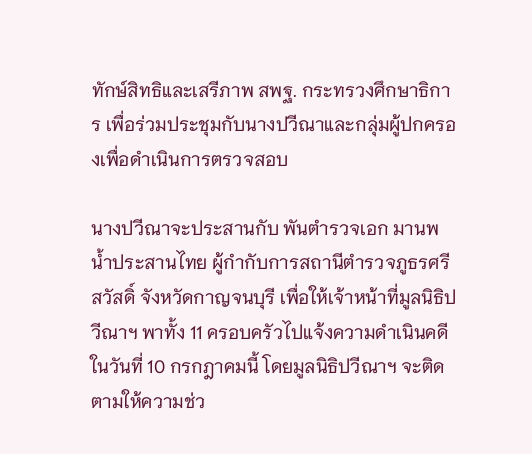ทักษ์สิทธิและเสรีภาพ สพฐ. กระทรวงศึกษาธิการ เพื่อร่วมประชุมกับนางปวีณาและกลุ่มผู้ปกครองเพื่อดำเนินการตรวจสอบ

นางปวีณาจะประสานกับ พันตำรวจเอก มานพ น้ำประสานไทย ผู้กำกับการสถานีตำรวจภูธรศรีสวัสดิ์ จังหวัดกาญจนบุรี เพื่อให้เจ้าหน้าที่มูลนิธิปวีณาฯ พาทั้ง 11 ครอบครัวไปแจ้งความดำเนินคดีในวันที่ 10 กรกฎาคมนี้ โดยมูลนิธิปวีณาฯ จะติดตามให้ความช่ว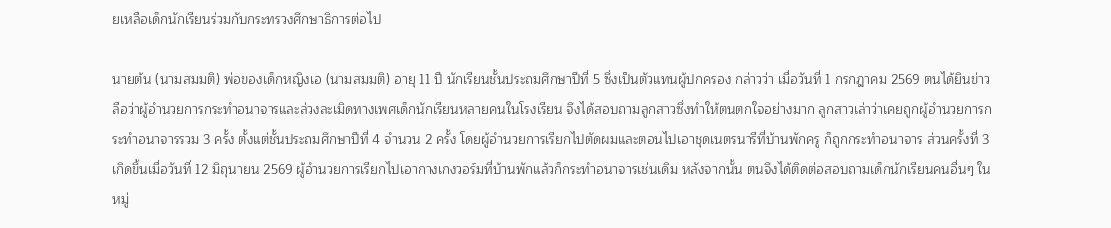ยเหลือเด็กนักเรียนร่วมกับกระทรวงศึกษาธิการต่อไป

นายต้น (นามสมมติ) พ่อของเด็กหญิงเอ (นามสมมติ) อายุ 11 ปี นักเรียนชั้นประถมศึกษาปีที่ 5 ซึ่งเป็นตัวแทนผู้ปกครอง กล่าวว่า เมื่อวันที่ 1 กรกฎาคม 2569 ตนได้ยินข่าวลือว่าผู้อำนวยการกระทำอนาจารและล่วงละเมิดทางเพศเด็กนักเรียนหลายคนในโรงเรียน จึงได้สอบถามลูกสาวซึ่งทำให้ตนตกใจอย่างมาก ลูกสาวเล่าว่าเคยถูกผู้อำนวยการกระทำอนาจารรวม 3 ครั้ง ตั้งแต่ชั้นประถมศึกษาปีที่ 4 จำนวน 2 ครั้ง โดยผู้อำนวยการเรียกไปตัดผมและตอนไปเอาชุดเนตรนารีที่บ้านพักครู ก็ถูกกระทำอนาจาร ส่วนครั้งที่ 3 เกิดขึ้นเมื่อวันที่ 12 มิถุนายน 2569 ผู้อำนวยการเรียกไปเอากางเกงวอร์มที่บ้านพักแล้วก็กระทำอนาจารเช่นเดิม หลังจากนั้น ตนจึงได้ติดต่อสอบถามเด็กนักเรียนคนอื่นๆ ในหมู่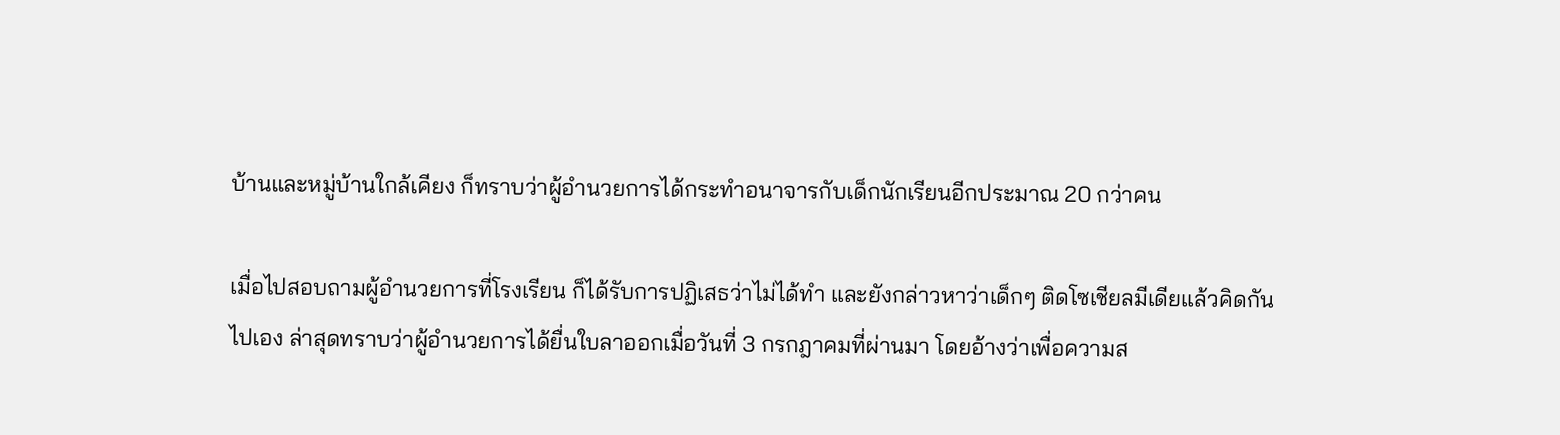บ้านและหมู่บ้านใกล้เคียง ก็ทราบว่าผู้อำนวยการได้กระทำอนาจารกับเด็กนักเรียนอีกประมาณ 20 กว่าคน

เมื่อไปสอบถามผู้อำนวยการที่โรงเรียน ก็ได้รับการปฏิเสธว่าไม่ได้ทำ และยังกล่าวหาว่าเด็กๆ ติดโซเชียลมีเดียแล้วคิดกันไปเอง ล่าสุดทราบว่าผู้อำนวยการได้ยื่นใบลาออกเมื่อวันที่ 3 กรกฎาคมที่ผ่านมา โดยอ้างว่าเพื่อความส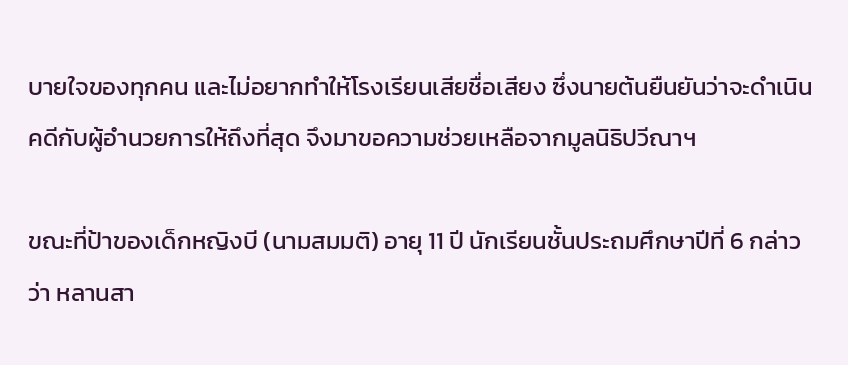บายใจของทุกคน และไม่อยากทำให้โรงเรียนเสียชื่อเสียง ซึ่งนายต้นยืนยันว่าจะดำเนินคดีกับผู้อำนวยการให้ถึงที่สุด จึงมาขอความช่วยเหลือจากมูลนิธิปวีณาฯ

ขณะที่ป้าของเด็กหญิงบี (นามสมมติ) อายุ 11 ปี นักเรียนชั้นประถมศึกษาปีที่ 6 กล่าวว่า หลานสา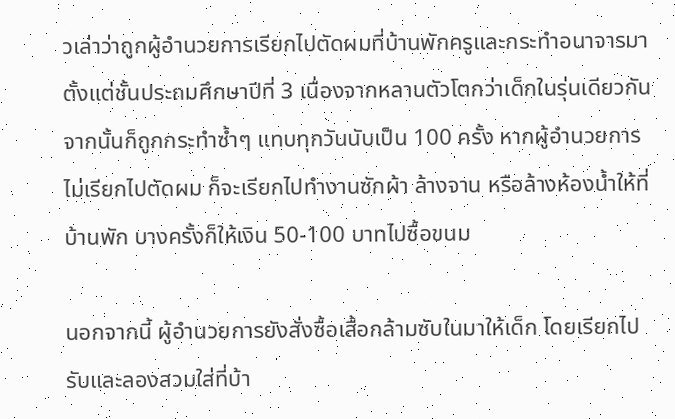วเล่าว่าถูกผู้อำนวยการเรียกไปตัดผมที่บ้านพักครูและกระทำอนาจารมาตั้งแต่ชั้นประถมศึกษาปีที่ 3 เนื่องจากหลานตัวโตกว่าเด็กในรุ่นเดียวกัน จากนั้นก็ถูกกระทำซ้ำๆ แทบทุกวันนับเป็น 100 ครั้ง หากผู้อำนวยการไม่เรียกไปตัดผม ก็จะเรียกไปทำงานซักผ้า ล้างจาน หรือล้างห้องน้ำให้ที่บ้านพัก บางครั้งก็ให้เงิน 50-100 บาทไปซื้อขนม

นอกจากนี้ ผู้อำนวยการยังสั่งซื้อเสื้อกล้ามซับในมาให้เด็ก โดยเรียกไปรับและลองสวมใส่ที่บ้า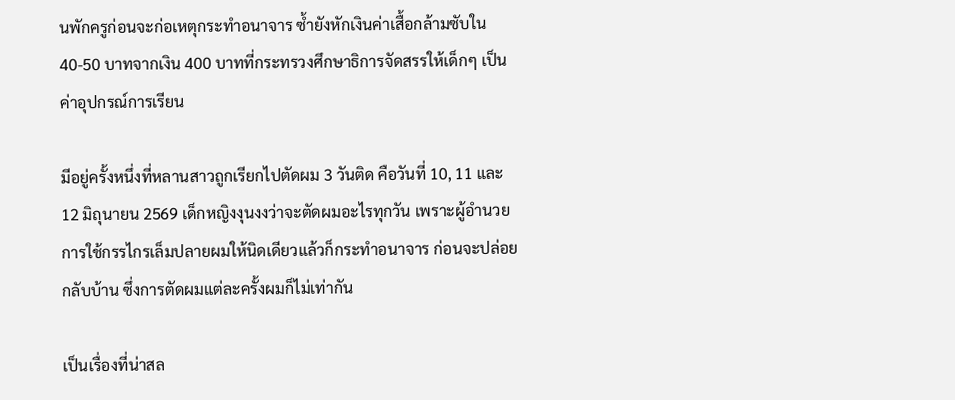นพักครูก่อนจะก่อเหตุกระทำอนาจาร ซ้ำยังหักเงินค่าเสื้อกล้ามซับใน 40-50 บาทจากเงิน 400 บาทที่กระทรวงศึกษาธิการจัดสรรให้เด็กๆ เป็นค่าอุปกรณ์การเรียน

มีอยู่ครั้งหนึ่งที่หลานสาวถูกเรียกไปตัดผม 3 วันติด คือวันที่ 10, 11 และ 12 มิถุนายน 2569 เด็กหญิงงุนงงว่าจะตัดผมอะไรทุกวัน เพราะผู้อำนวยการใช้กรรไกรเล็มปลายผมให้นิดเดียวแล้วก็กระทำอนาจาร ก่อนจะปล่อยกลับบ้าน ซึ่งการตัดผมแต่ละครั้งผมก็ไม่เท่ากัน

เป็นเรื่องที่น่าสล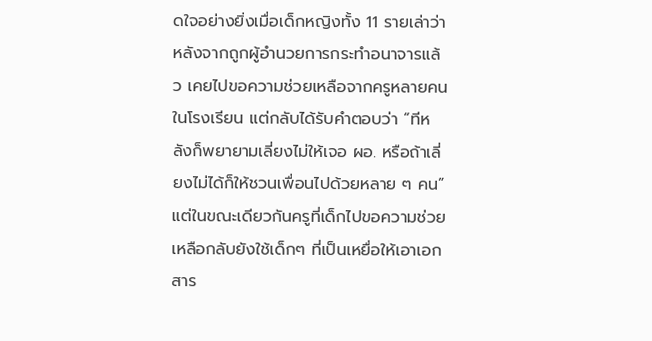ดใจอย่างยิ่งเมื่อเด็กหญิงทั้ง 11 รายเล่าว่า หลังจากถูกผู้อำนวยการกระทำอนาจารแล้ว เคยไปขอความช่วยเหลือจากครูหลายคนในโรงเรียน แต่กลับได้รับคำตอบว่า “ทีหลังก็พยายามเลี่ยงไม่ให้เจอ ผอ. หรือถ้าเลี่ยงไม่ได้ก็ให้ชวนเพื่อนไปด้วยหลาย ๆ คน” แต่ในขณะเดียวกันครูที่เด็กไปขอความช่วยเหลือกลับยังใช้เด็กๆ ที่เป็นเหยื่อให้เอาเอกสาร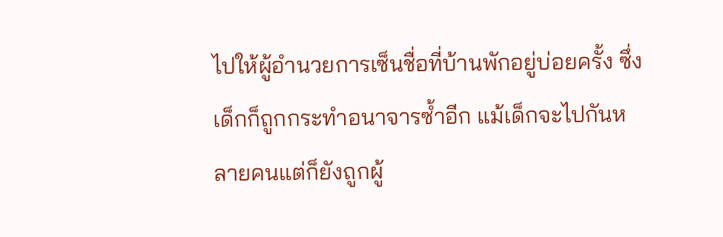ไปให้ผู้อำนวยการเซ็นชื่อที่บ้านพักอยู่บ่อยครั้ง ซึ่งเด็กก็ถูกกระทำอนาจารซ้ำอีก แม้เด็กจะไปกันหลายคนแต่ก็ยังถูกผู้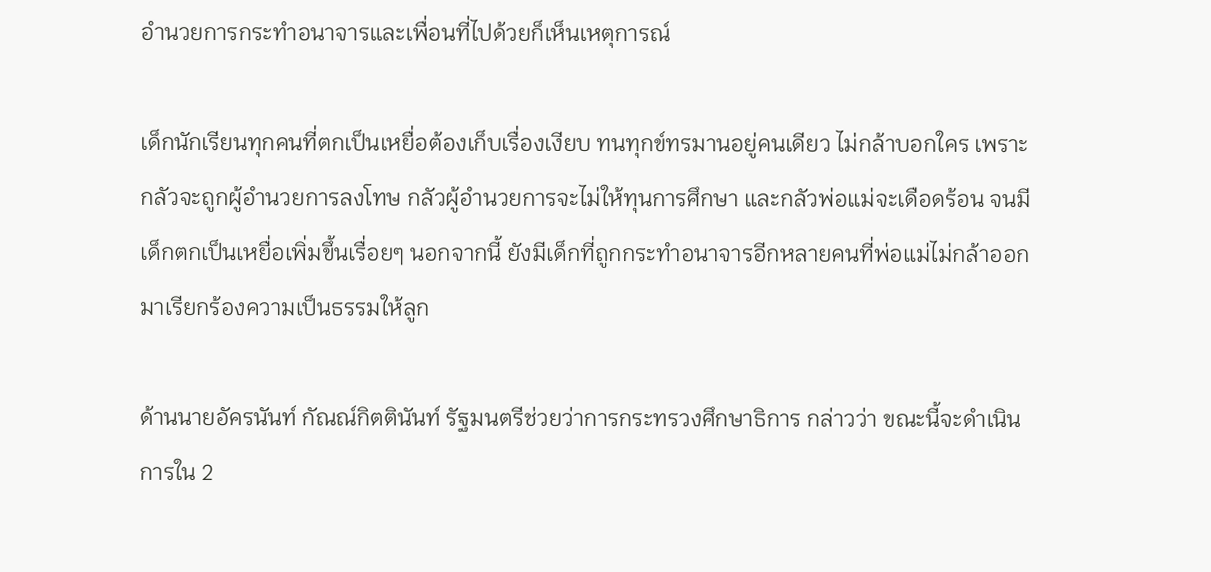อำนวยการกระทำอนาจารและเพื่อนที่ไปด้วยก็เห็นเหตุการณ์

เด็กนักเรียนทุกคนที่ตกเป็นเหยื่อต้องเก็บเรื่องเงียบ ทนทุกข์ทรมานอยู่คนเดียว ไม่กล้าบอกใคร เพราะกลัวจะถูกผู้อำนวยการลงโทษ กลัวผู้อำนวยการจะไม่ให้ทุนการศึกษา และกลัวพ่อแม่จะเดือดร้อน จนมีเด็กตกเป็นเหยื่อเพิ่มขึ้นเรื่อยๆ นอกจากนี้ ยังมีเด็กที่ถูกกระทำอนาจารอีกหลายคนที่พ่อแม่ไม่กล้าออกมาเรียกร้องความเป็นธรรมให้ลูก

ด้านนายอัครนันท์ กัณณ์กิตตินันท์ รัฐมนตรีช่วยว่าการกระทรวงศึกษาธิการ กล่าวว่า ขณะนี้จะดำเนินการใน 2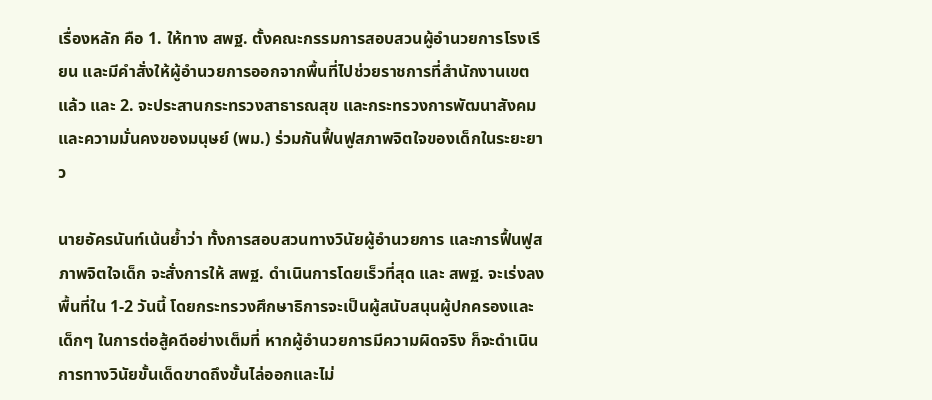เรื่องหลัก คือ 1. ให้ทาง สพฐ. ตั้งคณะกรรมการสอบสวนผู้อำนวยการโรงเรียน และมีคำสั่งให้ผู้อำนวยการออกจากพื้นที่ไปช่วยราชการที่สำนักงานเขตแล้ว และ 2. จะประสานกระทรวงสาธารณสุข และกระทรวงการพัฒนาสังคมและความมั่นคงของมนุษย์ (พม.) ร่วมกันฟื้นฟูสภาพจิตใจของเด็กในระยะยาว

นายอัครนันท์เน้นย้ำว่า ทั้งการสอบสวนทางวินัยผู้อำนวยการ และการฟื้นฟูสภาพจิตใจเด็ก จะสั่งการให้ สพฐ. ดำเนินการโดยเร็วที่สุด และ สพฐ. จะเร่งลงพื้นที่ใน 1-2 วันนี้ โดยกระทรวงศึกษาธิการจะเป็นผู้สนับสนุนผู้ปกครองและเด็กๆ ในการต่อสู้คดีอย่างเต็มที่ หากผู้อำนวยการมีความผิดจริง ก็จะดำเนินการทางวินัยขั้นเด็ดขาดถึงขั้นไล่ออกและไม่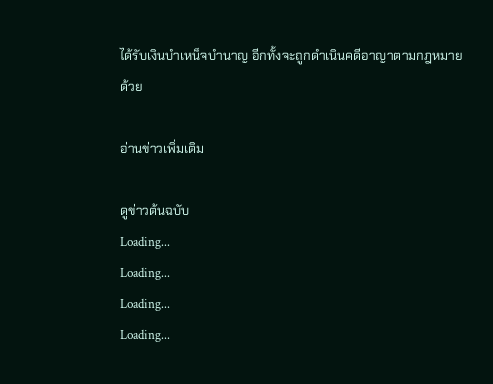ได้รับเงินบำเหน็จบำนาญ อีกทั้งจะถูกดำเนินคดีอาญาตามกฎหมายด้วย

อ่านข่าวเพิ่มเติม

ดูข่าวต้นฉบับ
Loading...
Loading...
Loading...
Loading...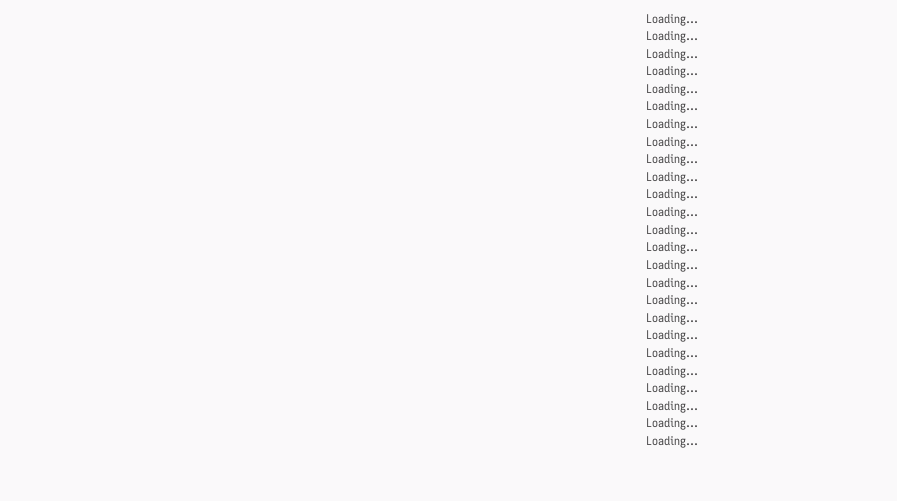Loading...
Loading...
Loading...
Loading...
Loading...
Loading...
Loading...
Loading...
Loading...
Loading...
Loading...
Loading...
Loading...
Loading...
Loading...
Loading...
Loading...
Loading...
Loading...
Loading...
Loading...
Loading...
Loading...
Loading...
Loading...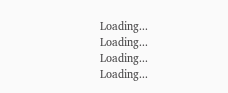Loading...
Loading...
Loading...
Loading...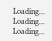Loading...
Loading...
Loading...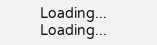Loading...
Loading...